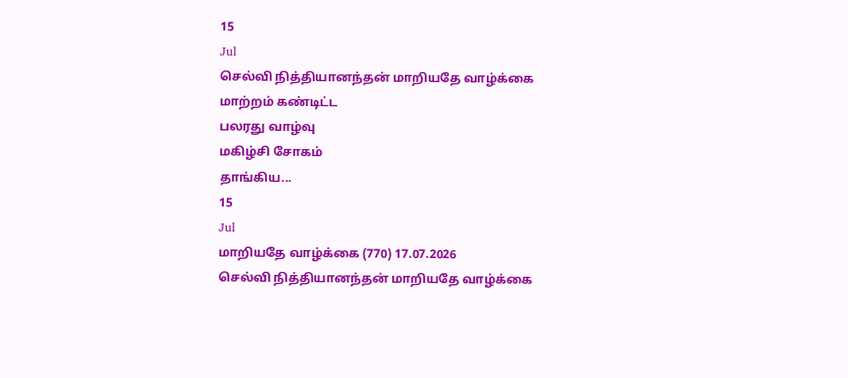15
Jul
செல்வி நித்தியானந்தன் மாறியதே வாழ்க்கை
மாற்றம் கண்டிட்ட
பலரது வாழ்வு
மகிழ்சி சோகம்
தாங்கிய...
15
Jul
மாறியதே வாழ்க்கை (770) 17.07.2026
செல்வி நித்தியானந்தன் மாறியதே வாழ்க்கை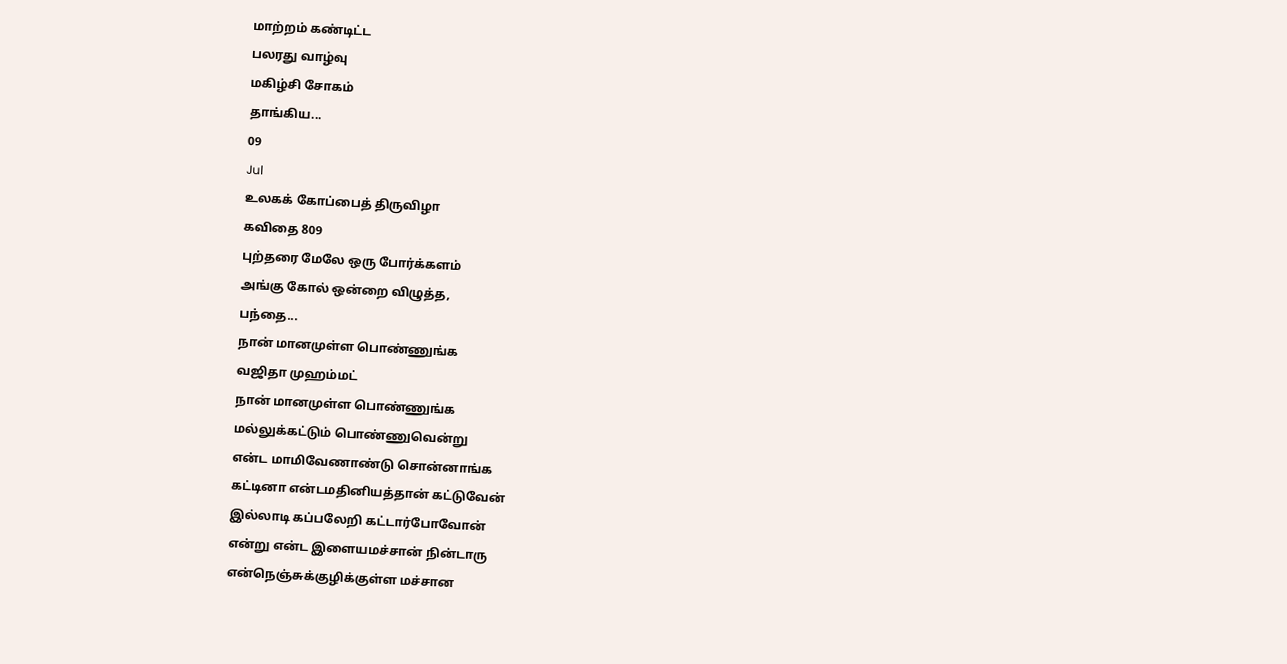மாற்றம் கண்டிட்ட
பலரது வாழ்வு
மகிழ்சி சோகம்
தாங்கிய...
09
Jul
உலகக் கோப்பைத் திருவிழா
கவிதை 809
புற்தரை மேலே ஒரு போர்க்களம்
அங்கு கோல் ஒன்றை விழுத்த,
பந்தை...
நான் மானமுள்ள பொண்ணுங்க
வஜிதா முஹம்மட்
நான் மானமுள்ள பொண்ணுங்க
மல்லுக்கட்டும் பொண்ணுவென்று
என்ட மாமிவேணாண்டு சொன்னாங்க
கட்டினா என்டமதினியத்தான் கட்டுவேன்
இல்லாடி கப்பலேறி கட்டார்போவோன்
என்று என்ட இளையமச்சான் நின்டாரு
என்நெஞ்சுக்குழிக்குள்ள மச்சான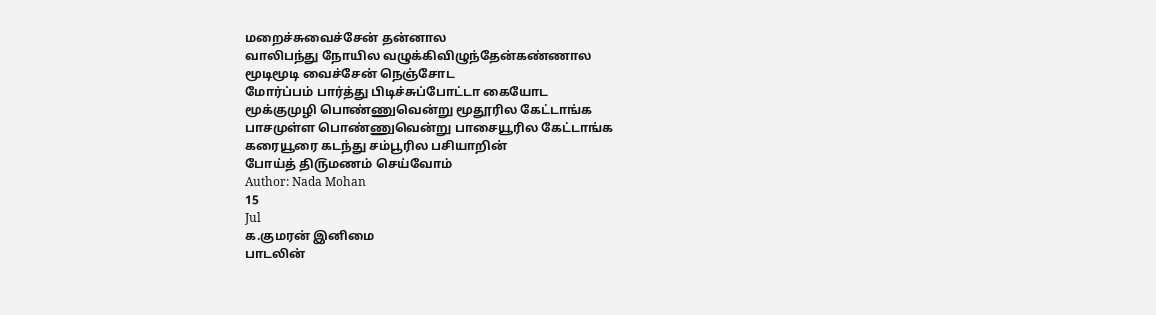மறைச்சுவைச்சேன் தன்னால
வாலிபந்து நோயில வழுக்கிவிழுந்தேன்கண்ணால
மூடிமூடி வைச்சேன் நெஞ்சோட
மோர்ப்பம் பார்த்து பிடிச்சுப்போட்டா கையோட
மூக்குமுழி பொண்ணுவென்று மூதூரில கேட்டாங்க
பாசமுள்ள பொண்ணுவென்று பாசையூரில கேட்டாங்க
கரையூரை கடந்து சம்பூரில பசியாறின்
போய்த் தி௫மணம் செய்வோம்
Author: Nada Mohan
15
Jul
க.குமரன் இனிமை
பாடலின்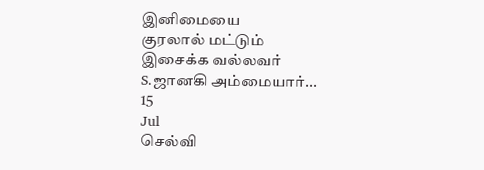இனிமையை
குரலால் மட்டும்
இசைக்க வல்லவர்
S.ஜானகி அம்மையார்...
15
Jul
செல்வி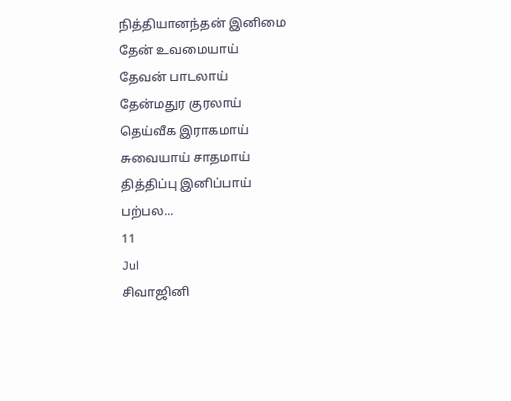நித்தியானந்தன் இனிமை
தேன் உவமையாய்
தேவன் பாடலாய்
தேன்மதுர குரலாய்
தெய்வீக இராகமாய்
சுவையாய் சாதமாய்
தித்திப்பு இனிப்பாய்
பற்பல...
11
Jul
சிவாஜினி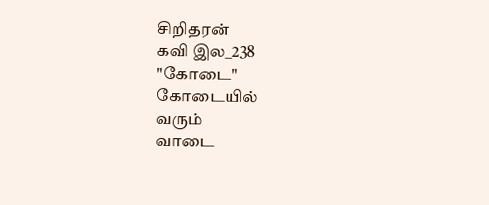சிறிதரன்
கவி இல_238
"கோடை"
கோடையில்
வரும்
வாடை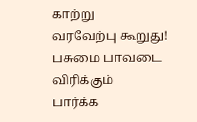காற்று
வரவேற்பு கூறுது!
பசுமை பாவடை விரிக்கும்
பார்க்க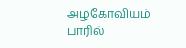அழகோவியம் பாரில்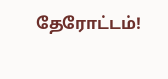தேரோட்டம்!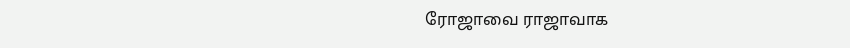ரோஜாவை ராஜாவாக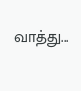வாத்து...